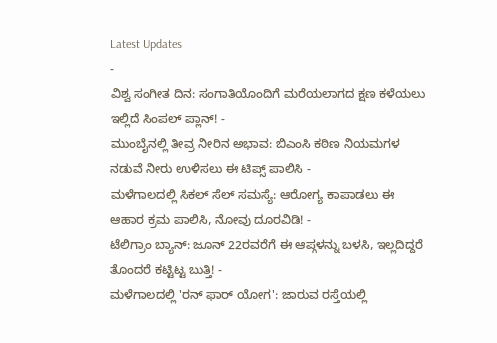Latest Updates
-
ವಿಶ್ವ ಸಂಗೀತ ದಿನ: ಸಂಗಾತಿಯೊಂದಿಗೆ ಮರೆಯಲಾಗದ ಕ್ಷಣ ಕಳೆಯಲು ಇಲ್ಲಿದೆ ಸಿಂಪಲ್ ಪ್ಲಾನ್! -
ಮುಂಬೈನಲ್ಲಿ ತೀವ್ರ ನೀರಿನ ಅಭಾವ: ಬಿಎಂಸಿ ಕಠಿಣ ನಿಯಮಗಳ ನಡುವೆ ನೀರು ಉಳಿಸಲು ಈ ಟಿಪ್ಸ್ ಪಾಲಿಸಿ -
ಮಳೆಗಾಲದಲ್ಲಿ ಸಿಕಲ್ ಸೆಲ್ ಸಮಸ್ಯೆ: ಆರೋಗ್ಯ ಕಾಪಾಡಲು ಈ ಆಹಾರ ಕ್ರಮ ಪಾಲಿಸಿ, ನೋವು ದೂರವಿಡಿ! -
ಟೆಲಿಗ್ರಾಂ ಬ್ಯಾನ್: ಜೂನ್ 22ರವರೆಗೆ ಈ ಆಪ್ಗಳನ್ನು ಬಳಸಿ, ಇಲ್ಲದಿದ್ದರೆ ತೊಂದರೆ ಕಟ್ಟಿಟ್ಟ ಬುತ್ತಿ! -
ಮಳೆಗಾಲದಲ್ಲಿ 'ರನ್ ಫಾರ್ ಯೋಗ': ಜಾರುವ ರಸ್ತೆಯಲ್ಲಿ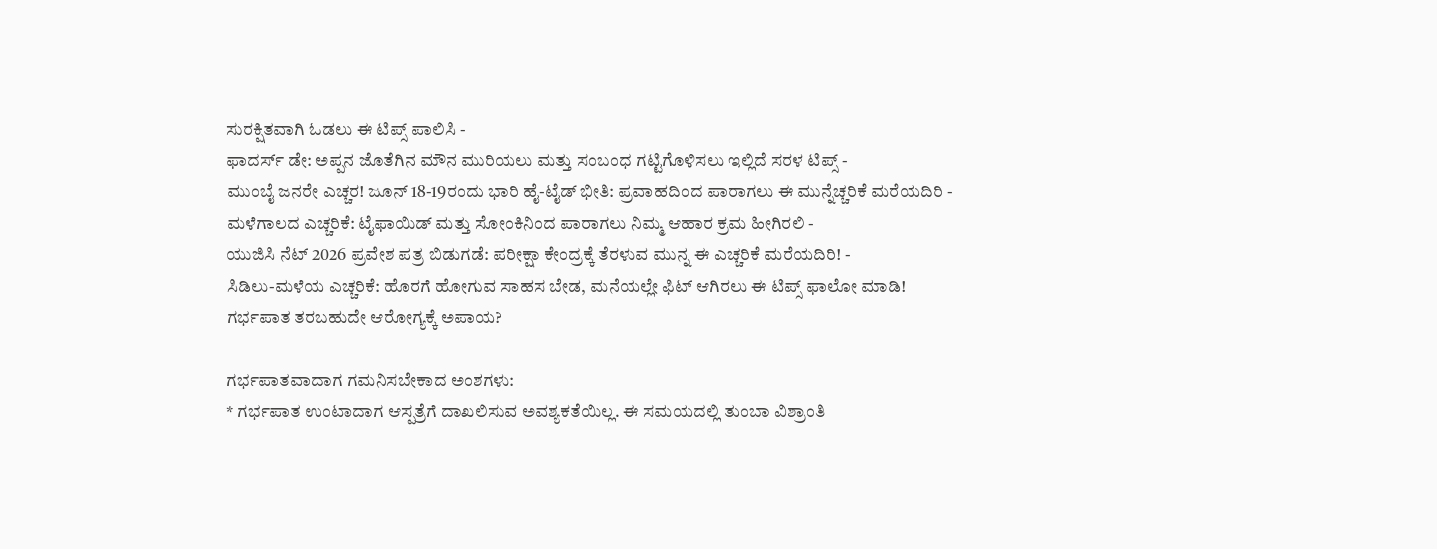ಸುರಕ್ಷಿತವಾಗಿ ಓಡಲು ಈ ಟಿಪ್ಸ್ ಪಾಲಿಸಿ -
ಫಾದರ್ಸ್ ಡೇ: ಅಪ್ಪನ ಜೊತೆಗಿನ ಮೌನ ಮುರಿಯಲು ಮತ್ತು ಸಂಬಂಧ ಗಟ್ಟಿಗೊಳಿಸಲು ಇಲ್ಲಿದೆ ಸರಳ ಟಿಪ್ಸ್ -
ಮುಂಬೈ ಜನರೇ ಎಚ್ಚರ! ಜೂನ್ 18-19ರಂದು ಭಾರಿ ಹೈ-ಟೈಡ್ ಭೀತಿ: ಪ್ರವಾಹದಿಂದ ಪಾರಾಗಲು ಈ ಮುನ್ನೆಚ್ಚರಿಕೆ ಮರೆಯದಿರಿ -
ಮಳೆಗಾಲದ ಎಚ್ಚರಿಕೆ: ಟೈಫಾಯಿಡ್ ಮತ್ತು ಸೋಂಕಿನಿಂದ ಪಾರಾಗಲು ನಿಮ್ಮ ಆಹಾರ ಕ್ರಮ ಹೀಗಿರಲಿ -
ಯುಜಿಸಿ ನೆಟ್ 2026 ಪ್ರವೇಶ ಪತ್ರ ಬಿಡುಗಡೆ: ಪರೀಕ್ಷಾ ಕೇಂದ್ರಕ್ಕೆ ತೆರಳುವ ಮುನ್ನ ಈ ಎಚ್ಚರಿಕೆ ಮರೆಯದಿರಿ! -
ಸಿಡಿಲು-ಮಳೆಯ ಎಚ್ಚರಿಕೆ: ಹೊರಗೆ ಹೋಗುವ ಸಾಹಸ ಬೇಡ, ಮನೆಯಲ್ಲೇ ಫಿಟ್ ಆಗಿರಲು ಈ ಟಿಪ್ಸ್ ಫಾಲೋ ಮಾಡಿ!
ಗರ್ಭಪಾತ ತರಬಹುದೇ ಆರೋಗ್ಯಕ್ಕೆ ಅಪಾಯ?

ಗರ್ಭಪಾತವಾದಾಗ ಗಮನಿಸಬೇಕಾದ ಅಂಶಗಳು:
* ಗರ್ಭಪಾತ ಉಂಟಾದಾಗ ಆಸ್ಪತ್ರೆಗೆ ದಾಖಲಿಸುವ ಅವಶ್ಯಕತೆಯಿಲ್ಲ. ಈ ಸಮಯದಲ್ಲಿ ತುಂಬಾ ವಿಶ್ರಾಂತಿ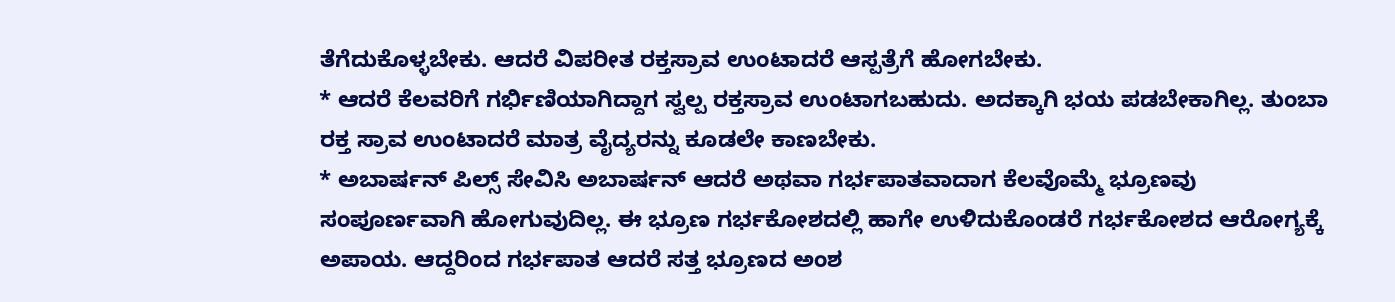ತೆಗೆದುಕೊಳ್ಳಬೇಕು. ಆದರೆ ವಿಪರೀತ ರಕ್ತಸ್ರಾವ ಉಂಟಾದರೆ ಆಸ್ಪತ್ರೆಗೆ ಹೋಗಬೇಕು.
* ಆದರೆ ಕೆಲವರಿಗೆ ಗರ್ಭಿಣಿಯಾಗಿದ್ದಾಗ ಸ್ವಲ್ಪ ರಕ್ತಸ್ರಾವ ಉಂಟಾಗಬಹುದು. ಅದಕ್ಕಾಗಿ ಭಯ ಪಡಬೇಕಾಗಿಲ್ಲ. ತುಂಬಾ ರಕ್ತ ಸ್ರಾವ ಉಂಟಾದರೆ ಮಾತ್ರ ವೈದ್ಯರನ್ನು ಕೂಡಲೇ ಕಾಣಬೇಕು.
* ಅಬಾರ್ಷನ್ ಪಿಲ್ಸ್ ಸೇವಿಸಿ ಅಬಾರ್ಷನ್ ಆದರೆ ಅಥವಾ ಗರ್ಭಪಾತವಾದಾಗ ಕೆಲವೊಮ್ಮೆ ಭ್ರೂಣವು ಸಂಪೂರ್ಣವಾಗಿ ಹೋಗುವುದಿಲ್ಲ. ಈ ಭ್ರೂಣ ಗರ್ಭಕೋಶದಲ್ಲಿ ಹಾಗೇ ಉಳಿದುಕೊಂಡರೆ ಗರ್ಭಕೋಶದ ಆರೋಗ್ಯಕ್ಕೆ ಅಪಾಯ. ಆದ್ದರಿಂದ ಗರ್ಭಪಾತ ಆದರೆ ಸತ್ತ ಭ್ರೂಣದ ಅಂಶ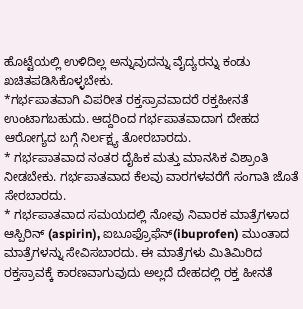ಹೊಟ್ಟೆಯಲ್ಲಿ ಉಳಿದಿಲ್ಲ ಅನ್ನುವುದನ್ನು ವೈದ್ಯರನ್ನು ಕಂಡು ಖಚಿತಪಡಿಸಿಕೊಳ್ಳಬೇಕು.
*ಗರ್ಭಪಾತವಾಗಿ ವಿಪರೀತ ರಕ್ತಸ್ರಾವವಾದರೆ ರಕ್ತಹೀನತೆ ಉಂಟಾಗಬಹುದು. ಆದ್ದರಿಂದ ಗರ್ಭಪಾತವಾದಾಗ ದೇಹದ ಆರೋಗ್ಯದ ಬಗ್ಗೆ ನಿರ್ಲಕ್ಷ್ಯ ತೋರಬಾರದು.
* ಗರ್ಭಪಾತವಾದ ನಂತರ ದೈಹಿಕ ಮತ್ತು ಮಾನಸಿಕ ವಿಶ್ರಾಂತಿ ನೀಡಬೇಕು. ಗರ್ಭಪಾತವಾದ ಕೆಲವು ವಾರಗಳವರೆಗೆ ಸಂಗಾತಿ ಜೊತೆ ಸೇರಬಾರದು.
* ಗರ್ಭಪಾತವಾದ ಸಮಯದಲ್ಲಿ ನೋವು ನಿವಾರಕ ಮಾತ್ರೆಗಳಾದ ಆಸ್ಪಿರಿನ್ (aspirin), ಐಬೂಫ್ರೊಫೆನ್(ibuprofen) ಮುಂತಾದ ಮಾತ್ರೆಗಳನ್ನು ಸೇವಿಸಬಾರದು. ಈ ಮಾತ್ರೆಗಳು ಮಿತಿಮಿರಿದ ರಕ್ತಸ್ರಾವಕ್ಕೆ ಕಾರಣವಾಗುವುದು ಅಲ್ಲದೆ ದೇಹದಲ್ಲಿ ರಕ್ತ ಹೀನತೆ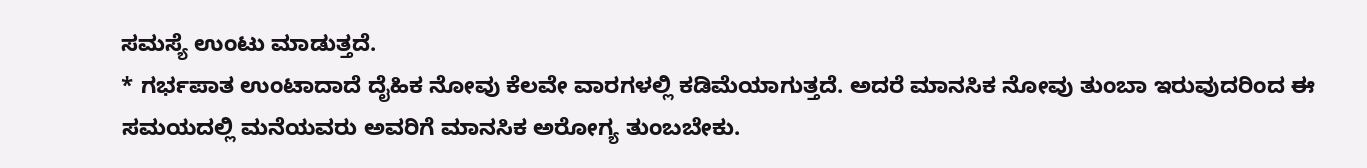ಸಮಸ್ಯೆ ಉಂಟು ಮಾಡುತ್ತದೆ.
* ಗರ್ಭಪಾತ ಉಂಟಾದಾದೆ ದೈಹಿಕ ನೋವು ಕೆಲವೇ ವಾರಗಳಲ್ಲಿ ಕಡಿಮೆಯಾಗುತ್ತದೆ. ಅದರೆ ಮಾನಸಿಕ ನೋವು ತುಂಬಾ ಇರುವುದರಿಂದ ಈ ಸಮಯದಲ್ಲಿ ಮನೆಯವರು ಅವರಿಗೆ ಮಾನಸಿಕ ಅರೋಗ್ಯ ತುಂಬಬೇಕು.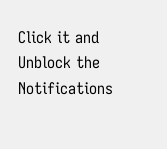Click it and Unblock the Notifications